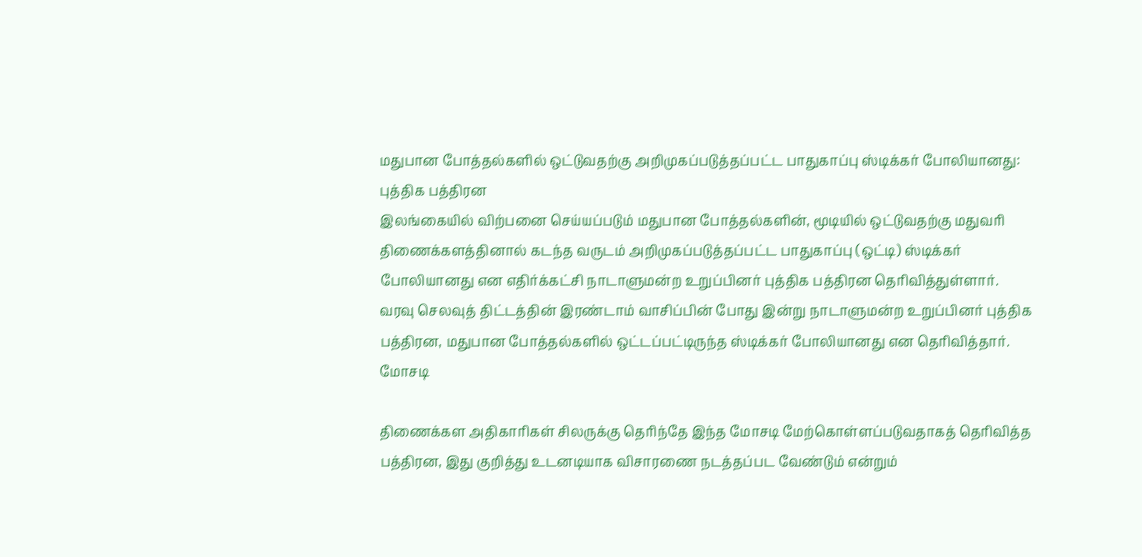மதுபான போத்தல்களில் ஒட்டுவதற்கு அறிமுகப்படுத்தப்பட்ட பாதுகாப்பு ஸ்டிக்கர் போலியானது: புத்திக பத்திரன
இலங்கையில் விற்பனை செய்யப்படும் மதுபான போத்தல்களின், மூடியில் ஒட்டுவதற்கு மதுவரி திணைக்களத்தினால் கடந்த வருடம் அறிமுகப்படுத்தப்பட்ட பாதுகாப்பு (ஒட்டி) ஸ்டிக்கர் போலியானது என எதிர்க்கட்சி நாடாளுமன்ற உறுப்பினர் புத்திக பத்திரன தெரிவித்துள்ளார்.
வரவு செலவுத் திட்டத்தின் இரண்டாம் வாசிப்பின் போது இன்று நாடாளுமன்ற உறுப்பினர் புத்திக பத்திரன, மதுபான போத்தல்களில் ஒட்டப்பட்டிருந்த ஸ்டிக்கர் போலியானது என தெரிவித்தார்.
மோசடி

திணைக்கள அதிகாரிகள் சிலருக்கு தெரிந்தே இந்த மோசடி மேற்கொள்ளப்படுவதாகத் தெரிவித்த பத்திரன, இது குறித்து உடனடியாக விசாரணை நடத்தப்பட வேண்டும் என்றும்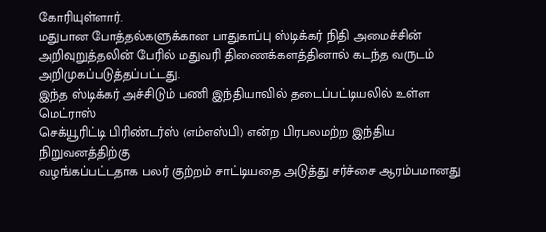கோரியுள்ளார்.
மதுபான போத்தல்களுக்கான பாதுகாப்பு ஸ்டிக்கர் நிதி அமைச்சின் அறிவுறுத்தலின் பேரில் மதுவரி திணைக்களத்தினால் கடந்த வருடம் அறிமுகப்படுத்தப்பட்டது.
இந்த ஸ்டிக்கர் அச்சிடும் பணி இந்தியாவில் தடைப்பட்டியலில் உள்ள மெட்ராஸ்
செக்யூரிட்டி பிரிண்டர்ஸ் (எம்எஸ்பி) என்ற பிரபலமற்ற இந்திய நிறுவனத்திற்கு
வழங்கப்பட்டதாக பலர் குற்றம் சாட்டியதை அடுத்து சர்ச்சை ஆரம்பமானது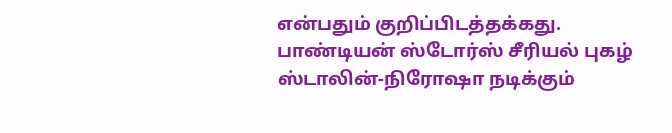என்பதும் குறிப்பிடத்தக்கது.
பாண்டியன் ஸ்டோர்ஸ் சீரியல் புகழ் ஸ்டாலின்-நிரோஷா நடிக்கும்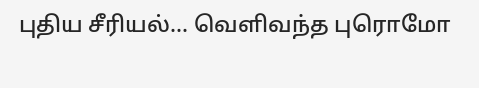புதிய சீரியல்... வெளிவந்த புரொமோ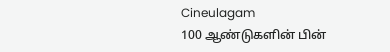Cineulagam
100 ஆண்டுகளின் பின்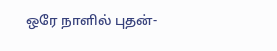ஒரே நாளில் புதன்-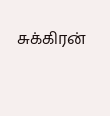சுக்கிரன்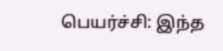பெயர்ச்சி: இந்த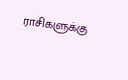ராசிகளுக்கு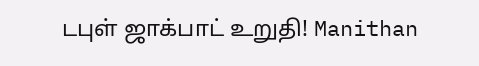டபுள் ஜாக்பாட் உறுதி! Manithan